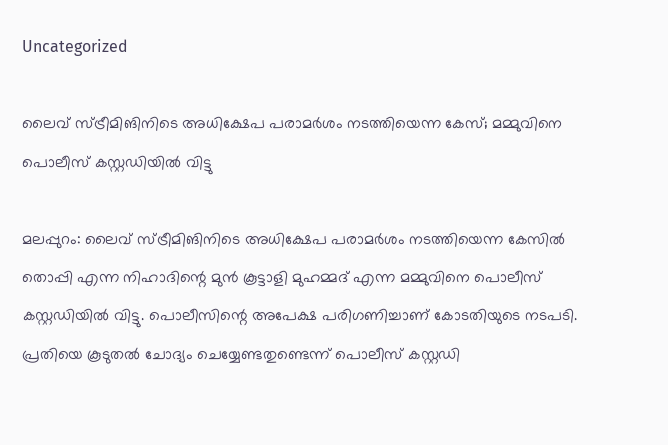Uncategorized

ലൈവ് സ്ട്രീമിങിനിടെ അധിക്ഷേപ പരാമര്‍ശം നടത്തിയെന്ന കേസ്; മമ്മുവിനെ പൊലീസ് കസ്റ്റഡിയില്‍ വിട്ടു

മലപ്പുറം: ലൈവ് സ്ട്രീമിങിനിടെ അധിക്ഷേപ പരാമര്‍ശം നടത്തിയെന്ന കേസില്‍ തൊപ്പി എന്ന നിഹാദിന്റെ മുന്‍ കൂട്ടാളി മുഹമ്മദ് എന്ന മമ്മുവിനെ പൊലീസ് കസ്റ്റഡിയില്‍ വിട്ടു. പൊലീസിന്റെ അപേക്ഷ പരിഗണിച്ചാണ് കോടതിയുടെ നടപടി. പ്രതിയെ കൂടുതല്‍ ചോദ്യം ചെയ്യേണ്ടതുണ്ടെന്ന് പൊലീസ് കസ്റ്റഡി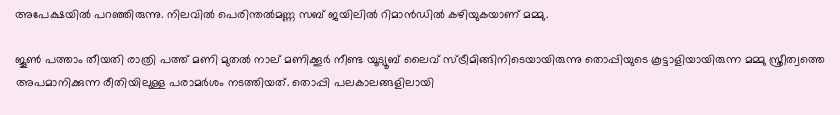അപേക്ഷയില്‍ പറഞ്ഞിരുന്നു. നിലവില്‍ പെരിന്തല്‍മണ്ണ സബ് ജയിലില്‍ റിമാന്‍ഡില്‍ കഴിയുകയാണ് മമ്മു.

ജൂണ്‍ പത്താം തീയതി രാത്രി പത്ത് മണി മുതല്‍ നാല് മണിക്കൂര്‍ നീണ്ട യൂട്യൂബ് ലൈവ് സ്ട്രീമിങ്ങിനിടെയായിരുന്നു തൊപ്പിയുടെ കൂട്ടാളിയായിരുന്ന മമ്മു സ്ത്രീത്വത്തെ അപമാനിക്കുന്ന രീതിയിലുള്ള പരാമര്‍ശം നടത്തിയത്. തൊപ്പി പലകാലങ്ങളിലായി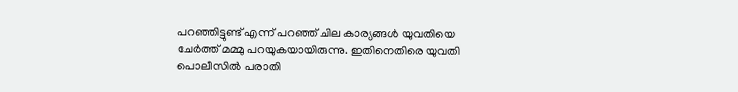പറഞ്ഞിട്ടുണ്ട് എന്ന് പറഞ്ഞ് ചില കാര്യങ്ങള്‍ യുവതിയെ ചേര്‍ത്ത് മമ്മു പറയുകയായിരുന്നു. ഇതിനെതിരെ യുവതി പൊലീസില്‍ പരാതി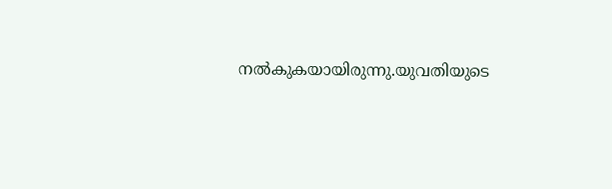നല്‍കുകയായിരുന്നു.യുവതിയുടെ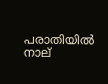പരാതിയില്‍ നാല്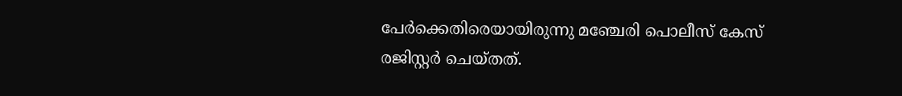പേര്‍ക്കെതിരെയായിരുന്നു മഞ്ചേരി പൊലീസ് കേസ് രജിസ്റ്റര്‍ ചെയ്തത്.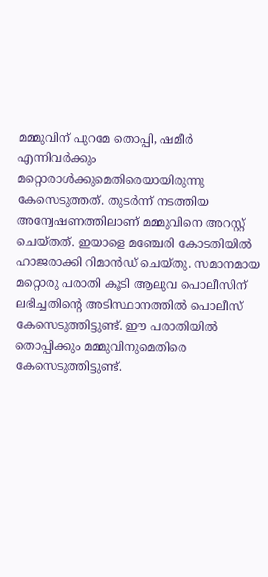മമ്മുവിന് പുറമേ തൊപ്പി, ഷമീര്‍ എന്നിവര്‍ക്കും മറ്റൊരാള്‍ക്കുമെതിരെയായിരുന്നു കേസെടുത്തത്. തുടര്‍ന്ന് നടത്തിയ അന്വേഷണത്തിലാണ് മമ്മുവിനെ അറസ്റ്റ് ചെയ്തത്. ഇയാളെ മഞ്ചേരി കോടതിയില്‍ ഹാജരാക്കി റിമാന്‍ഡ് ചെയ്തു. സമാനമായ മറ്റൊരു പരാതി കൂടി ആലുവ പൊലീസിന് ലഭിച്ചതിന്റെ അടിസ്ഥാനത്തില്‍ പൊലീസ് കേസെടുത്തിട്ടുണ്ട്. ഈ പരാതിയില്‍ തൊപ്പിക്കും മമ്മുവിനുമെതിരെ കേസെടുത്തിട്ടുണ്ട്.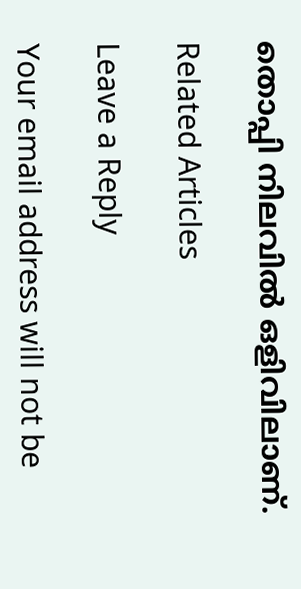തൊപ്പി നിലവില്‍ ഒളിവിലാണ്.

Related Articles

Leave a Reply

Your email address will not be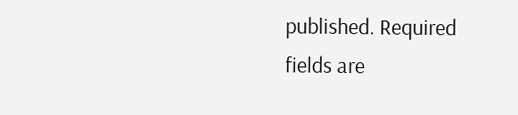published. Required fields are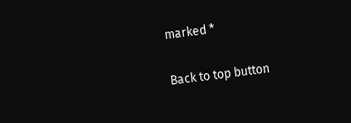marked *

Back to top button